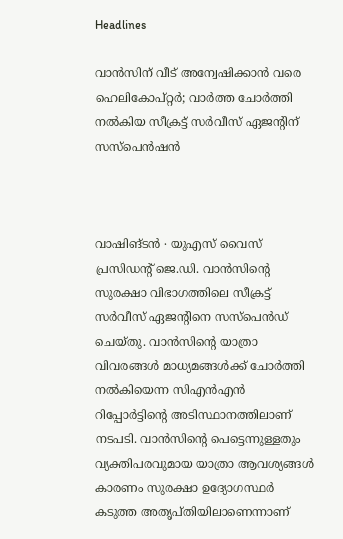Headlines

വാൻസിന് വീട് അന്വേഷിക്കാൻ വരെ ഹെലികോപ്റ്റർ; വാർത്ത ചോർത്തി നൽകിയ സീക്രട്ട് സർവീസ് ഏജന്റിന് സസ്പെൻ‌ഷൻ



വാഷിങ്ടൻ ∙ യുഎസ് വൈസ് പ്രസിഡന്റ് ജെ.ഡി. വാൻസിന്റെ സുരക്ഷാ വിഭാഗത്തിലെ സീക്രട്ട് സർവീസ് ഏജന്റിനെ സസ്‌പെൻഡ് ചെയ്തു. വാൻസിന്റെ യാത്രാ വിവരങ്ങൾ മാധ്യമങ്ങൾക്ക് ചോർത്തി നൽകിയെന്ന സിഎൻഎൻ റിപ്പോർട്ടിന്റെ അടിസ്ഥാനത്തിലാണ് നടപടി. വാൻസിന്റെ പെട്ടെന്നുള്ളതും വ്യക്തിപരവുമായ യാത്രാ ആവശ്യങ്ങൾ കാരണം സുരക്ഷാ ഉദ്യോഗസ്ഥർ കടുത്ത അതൃപ്തിയിലാണെന്നാണ്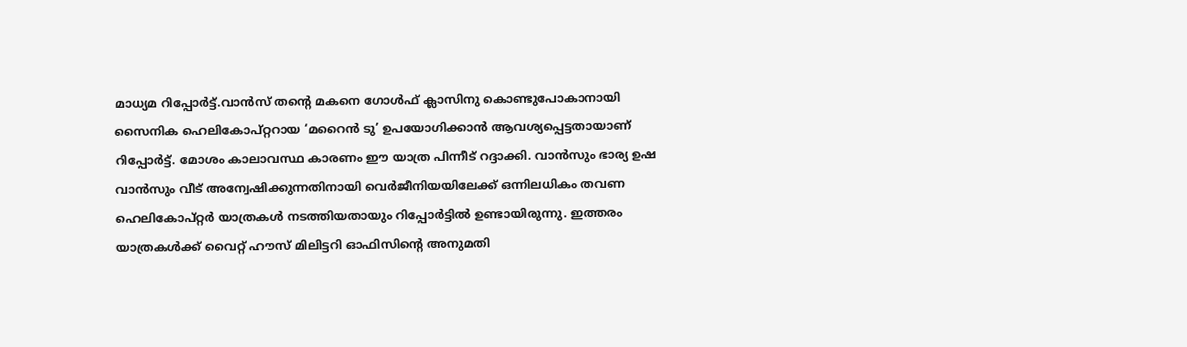മാധ്യമ റിപ്പോർട്ട്.വാൻസ് തന്റെ മകനെ ഗോൾഫ് ക്ലാസിനു കൊണ്ടുപോകാനായി സൈനിക ഹെലികോപ്റ്ററായ ‘മറൈൻ ടു’ ഉപയോഗിക്കാൻ ആവശ്യപ്പെട്ടതായാണ് റിപ്പോർട്ട്. മോശം കാലാവസ്ഥ കാരണം ഈ യാത്ര പിന്നീട് റദ്ദാക്കി. വാൻസും ഭാര്യ ഉഷ വാൻസും വീട് അന്വേഷിക്കുന്നതിനായി വെർജീനിയയിലേക്ക് ഒന്നിലധികം തവണ ഹെലികോപ്റ്റർ യാത്രകൾ നടത്തിയതായും റിപ്പോർട്ടിൽ ഉണ്ടായിരുന്നു. ഇത്തരം യാത്രകൾക്ക് വൈറ്റ് ഹൗസ് മിലിട്ടറി ഓഫിസിന്റെ അനുമതി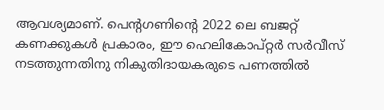ആവശ്യമാണ്. പെന്റഗണിന്റെ 2022 ലെ ബജറ്റ് കണക്കുകൾ പ്രകാരം, ഈ ഹെലികോപ്റ്റർ സർവീസ് നടത്തുന്നതിനു നികുതിദായകരുടെ പണത്തിൽ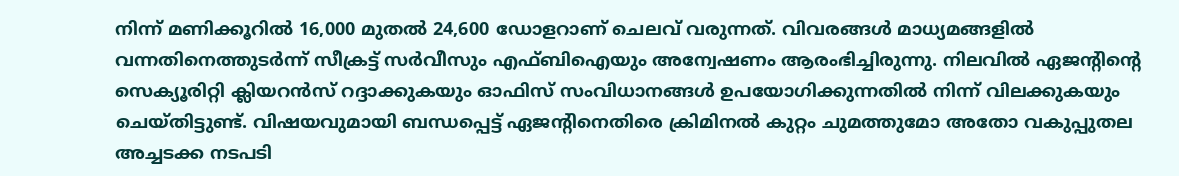നിന്ന് മണിക്കൂറിൽ 16,000 മുതൽ 24,600 ഡോളറാണ് ചെലവ് വരുന്നത്. വിവരങ്ങൾ മാധ്യമങ്ങളിൽ വന്നതിനെത്തുടർന്ന് സീക്രട്ട് സർവീസും എഫ്ബിഐയും അന്വേഷണം ആരംഭിച്ചിരുന്നു. നിലവിൽ ഏജന്റിന്റെ സെക്യൂരിറ്റി ക്ലിയറൻസ് റദ്ദാക്കുകയും ഓഫിസ് സംവിധാനങ്ങൾ ഉപയോഗിക്കുന്നതിൽ നിന്ന് വിലക്കുകയും ചെയ്തിട്ടുണ്ട്. വിഷയവുമായി ബന്ധപ്പെട്ട് ഏജന്റിനെതിരെ ക്രിമിനൽ കുറ്റം ചുമത്തുമോ അതോ വകുപ്പുതല അച്ചടക്ക നടപടി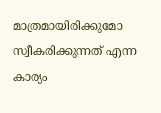മാത്രമായിരിക്കുമോ സ്വീകരിക്കുന്നത് എന്ന കാര്യം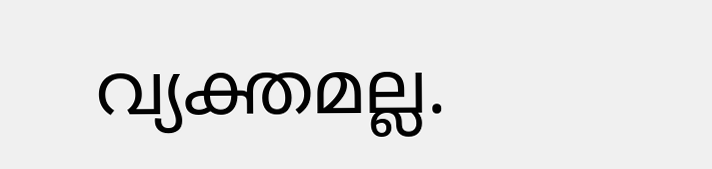വ്യക്തമല്ല.